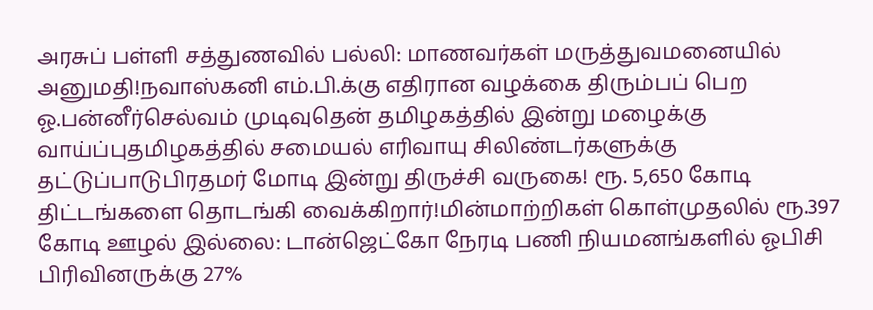அரசுப் பள்ளி சத்துணவில் பல்லி: மாணவர்கள் மருத்துவமனையில் அனுமதி!நவாஸ்கனி எம்.பி.க்கு எதிரான வழக்கை திரும்பப் பெற ஓ.பன்னீர்செல்வம் முடிவுதென் தமிழகத்தில் இன்று மழைக்கு வாய்ப்புதமிழகத்தில் சமையல் எரிவாயு சிலிண்டர்களுக்கு தட்டுப்பாடுபிரதமர் மோடி இன்று திருச்சி வருகை! ரூ. 5,650 கோடி திட்டங்களை தொடங்கி வைக்கிறார்!மின்மாற்றிகள் கொள்முதலில் ரூ.397 கோடி ஊழல் இல்லை: டான்ஜெட்கோ நேரடி பணி நியமனங்களில் ஓபிசி பிரிவினருக்கு 27%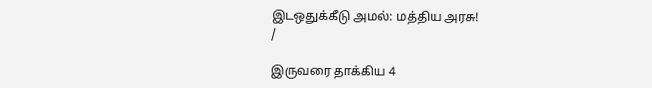இடஒதுக்கீடு அமல்: மத்திய அரசு!
/

இருவரை தாக்கிய 4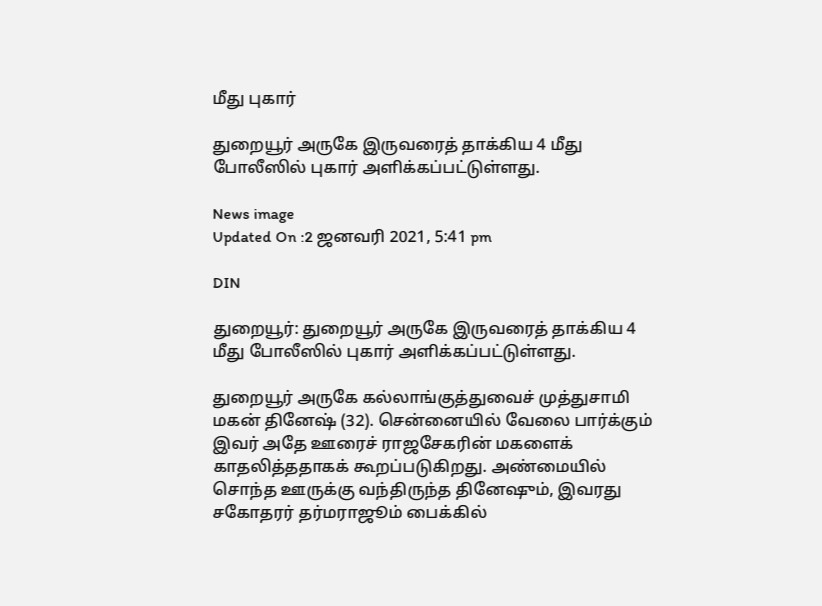மீது புகார்

துறையூர் அருகே இருவரைத் தாக்கிய 4 மீது போலீஸில் புகார் அளிக்கப்பட்டுள்ளது.

News image
Updated On :2 ஜனவரி 2021, 5:41 pm

DIN

துறையூர்: துறையூர் அருகே இருவரைத் தாக்கிய 4 மீது போலீஸில் புகார் அளிக்கப்பட்டுள்ளது.

துறையூர் அருகே கல்லாங்குத்துவைச் முத்துசாமி மகன் தினேஷ் (32). சென்னையில் வேலை பார்க்கும் இவர் அதே ஊரைச் ராஜசேகரின் மகளைக் காதலித்ததாகக் கூறப்படுகிறது. அண்மையில் சொந்த ஊருக்கு வந்திருந்த தினேஷும், இவரது சகோதரர் தர்மராஜூம் பைக்கில்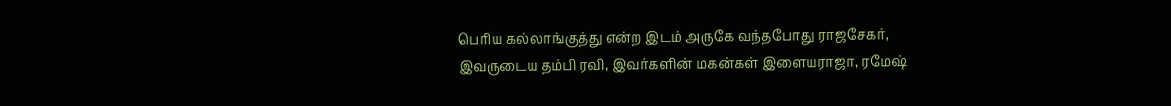பெரிய கல்லாங்குத்து என்ற இடம் அருகே வந்தபோது ராஜசேகர், இவருடைய தம்பி ரவி, இவர்களின் மகன்கள் இளையராஜா, ரமேஷ்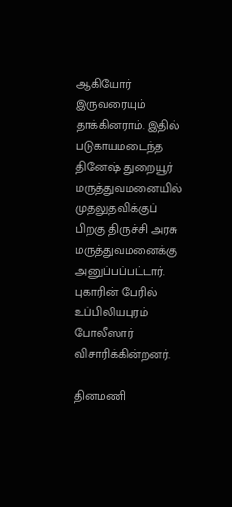ஆகியோர் இருவரையும் தாக்கினராம். இதில் படுகாயமடைந்த தினேஷ் துறையூர் மருத்துவமனையில் முதலுதவிக்குப் பிறகு திருச்சி அரசு மருத்துவமனைக்கு அனுப்பப்பட்டார். புகாரின் பேரில் உப்பிலியபுரம் போலீஸார் விசாரிக்கின்றனர்.

தினமணி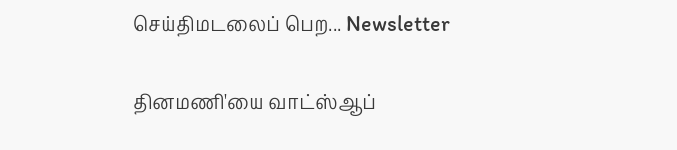செய்திமடலைப் பெற... Newsletter

தினமணி'யை வாட்ஸ்ஆப்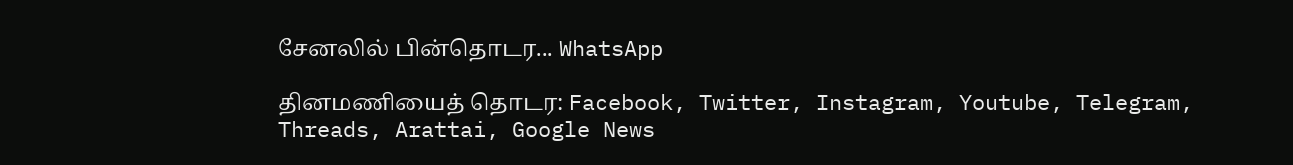சேனலில் பின்தொடர... WhatsApp

தினமணியைத் தொடர: Facebook, Twitter, Instagram, Youtube, Telegram, Threads, Arattai, Google News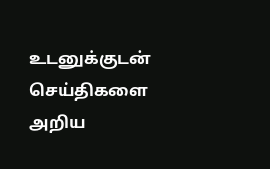உடனுக்குடன் செய்திகளை அறிய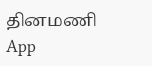தினமணி App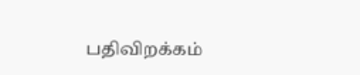பதிவிறக்கம்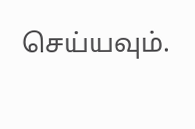செய்யவும்.